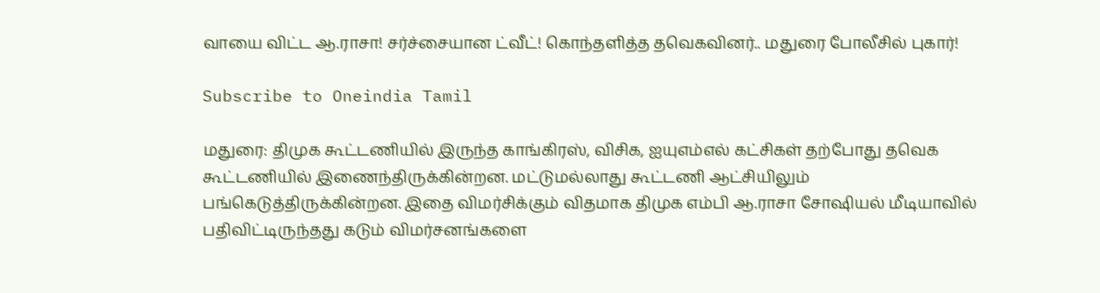வாயை விட்ட ஆ.ராசா! சர்ச்சையான ட்வீட்! கொந்தளித்த தவெகவினர்.. மதுரை போலீசில் புகார்!

Subscribe to Oneindia Tamil

மதுரை: திமுக கூட்டணியில் இருந்த காங்கிரஸ், விசிக, ஐயுஎம்எல் கட்சிகள் தற்போது தவெக கூட்டணியில் இணைந்திருக்கின்றன. மட்டுமல்லாது கூட்டணி ஆட்சியிலும் பங்கெடுத்திருக்கின்றன. இதை விமர்சிக்கும் விதமாக திமுக எம்பி ஆ.ராசா சோஷியல் மீடியாவில் பதிவிட்டிருந்தது கடும் விமர்சனங்களை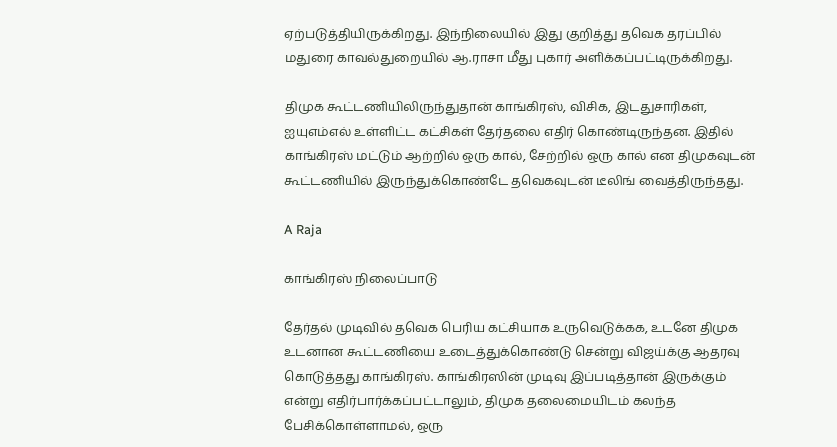ஏற்படுத்தியிருக்கிறது. இந்நிலையில் இது குறித்து தவெக தரப்பில் மதுரை காவல்துறையில் ஆ.ராசா மீது புகார் அளிக்கப்பட்டிருக்கிறது.

திமுக கூட்டணியிலிருந்துதான் காங்கிரஸ், விசிக, இடதுசாரிகள், ஐயுஎம்எல் உள்ளிட்ட கட்சிகள் தேர்தலை எதிர் கொண்டிருந்தன. இதில் காங்கிரஸ் மட்டும் ஆற்றில் ஒரு கால், சேற்றில் ஒரு கால் என திமுகவுடன் கூட்டணியில் இருந்துக்கொண்டே தவெகவுடன் டீலிங் வைத்திருந்தது.

A Raja

காங்கிரஸ் நிலைப்பாடு

தேர்தல் முடிவில் தவெக பெரிய கட்சியாக உருவெடுக்கக, உடனே திமுக உடனான கூட்டணியை உடைத்துக்கொண்டு சென்று விஜய்க்கு ஆதரவு கொடுத்தது காங்கிரஸ். காங்கிரஸின் முடிவு இப்படித்தான் இருக்கும் என்று எதிர்பார்க்கப்பட்டாலும், திமுக தலைமையிடம் கலந்த பேசிக்கொள்ளாமல், ஒரு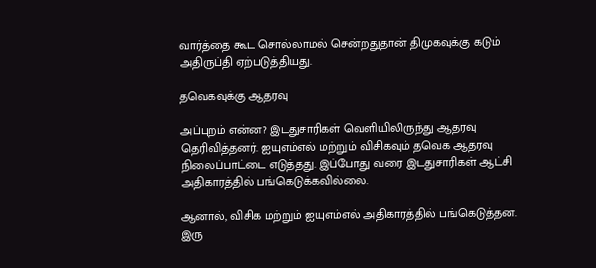வார்த்தை கூட சொல்லாமல் சென்றதுதான் திமுகவுக்கு கடும் அதிருப்தி ஏற்படுத்தியது.

தவெகவுக்கு ஆதரவு

அப்புறம் என்ன? இடதுசாரிகள் வெளியிலிருந்து ஆதரவு தெரிவித்தனர். ஐயுஎம்எல் மற்றும் விசிகவும் தவெக ஆதரவு நிலைப்பாட்டை எடுத்தது. இப்போது வரை இடதுசாரிகள் ஆட்சி அதிகாரத்தில் பங்கெடுக்கவில்லை.

ஆனால், விசிக மற்றும் ஐயுஎம்எல் அதிகாரத்தில் பங்கெடுத்தன. இரு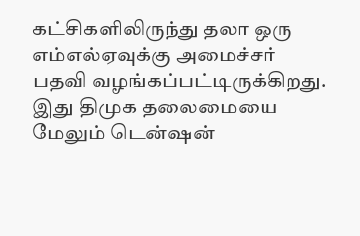கட்சிகளிலிருந்து தலா ஒரு எம்எல்ஏவுக்கு அமைச்சர் பதவி வழங்கப்பட்டிருக்கிறது. இது திமுக தலைமையை மேலும் டென்ஷன்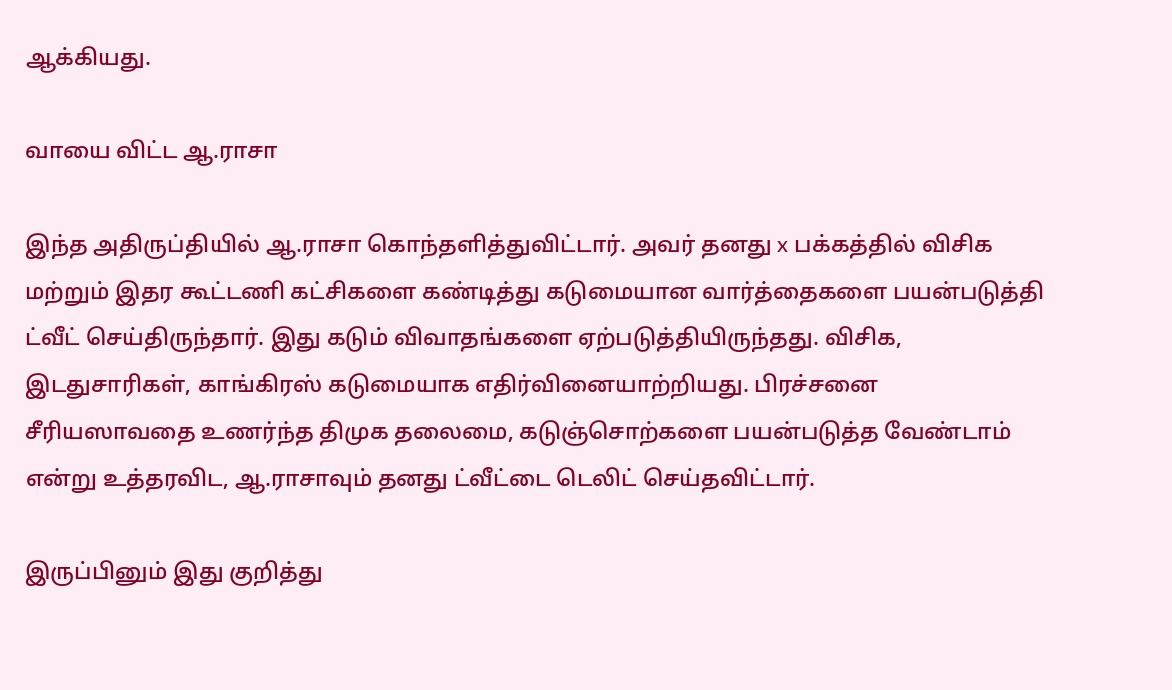ஆக்கியது.

வாயை விட்ட ஆ.ராசா

இந்த அதிருப்தியில் ஆ.ராசா கொந்தளித்துவிட்டார். அவர் தனது x பக்கத்தில் விசிக மற்றும் இதர கூட்டணி கட்சிகளை கண்டித்து கடுமையான வார்த்தைகளை பயன்படுத்தி ட்வீட் செய்திருந்தார். இது கடும் விவாதங்களை ஏற்படுத்தியிருந்தது. விசிக, இடதுசாரிகள், காங்கிரஸ் கடுமையாக எதிர்வினையாற்றியது. பிரச்சனை சீரியஸாவதை உணர்ந்த திமுக தலைமை, கடுஞ்சொற்களை பயன்படுத்த வேண்டாம் என்று உத்தரவிட, ஆ.ராசாவும் தனது ட்வீட்டை டெலிட் செய்தவிட்டார்.

இருப்பினும் இது குறித்து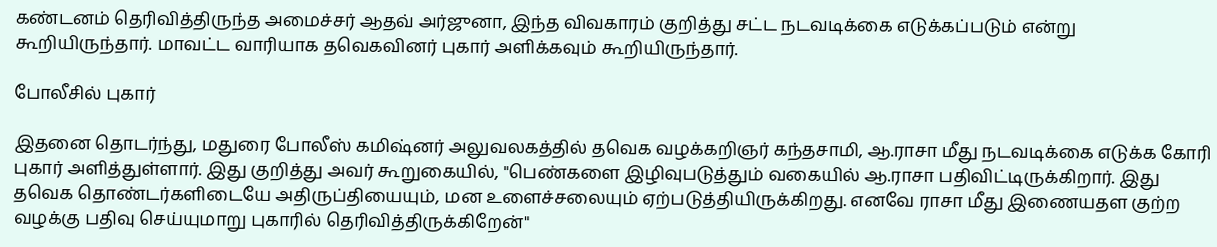கண்டனம் தெரிவித்திருந்த அமைச்சர் ஆதவ் அர்ஜுனா, இந்த விவகாரம் குறித்து சட்ட நடவடிக்கை எடுக்கப்படும் என்று கூறியிருந்தார். மாவட்ட வாரியாக தவெகவினர் புகார் அளிக்கவும் கூறியிருந்தார்.

போலீசில் புகார்

இதனை தொடர்ந்து, மதுரை போலீஸ் கமிஷ்னர் அலுவலகத்தில் தவெக வழக்கறிஞர் கந்தசாமி, ஆ.ராசா மீது நடவடிக்கை எடுக்க கோரி புகார் அளித்துள்ளார். இது குறித்து அவர் கூறுகையில், "பெண்களை இழிவுபடுத்தும் வகையில் ஆ.ராசா பதிவிட்டிருக்கிறார். இது தவெக தொண்டர்களிடையே அதிருப்தியையும், மன உளைச்சலையும் ஏற்படுத்தியிருக்கிறது. எனவே ராசா மீது இணையதள குற்ற வழக்கு பதிவு செய்யுமாறு புகாரில் தெரிவித்திருக்கிறேன்"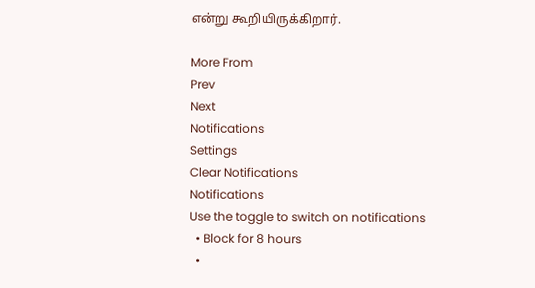என்று கூறியிருக்கிறார்.

More From
Prev
Next
Notifications
Settings
Clear Notifications
Notifications
Use the toggle to switch on notifications
  • Block for 8 hours
  •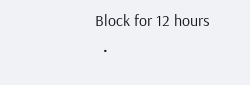Block for 12 hours
  •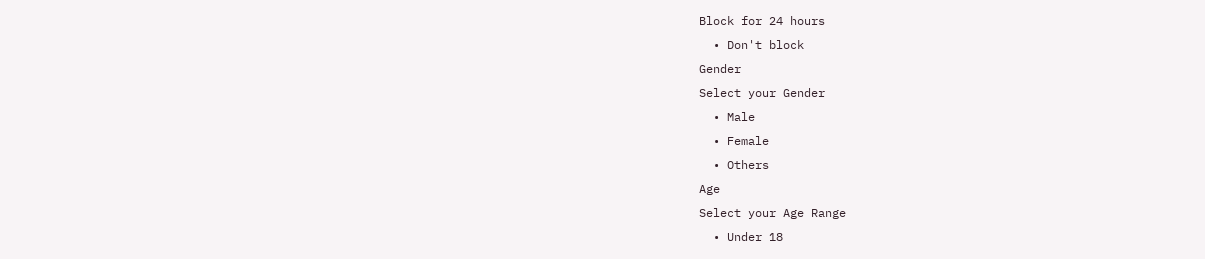Block for 24 hours
  • Don't block
Gender
Select your Gender
  • Male
  • Female
  • Others
Age
Select your Age Range
  • Under 18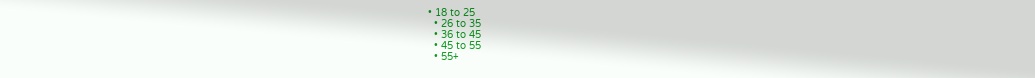• 18 to 25
  • 26 to 35
  • 36 to 45
  • 45 to 55
  • 55+